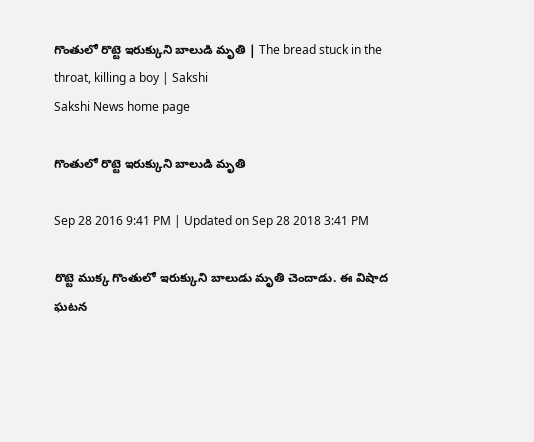గొంతులో రొట్టె ఇరుక్కుని బాలుడి మృతి | The bread stuck in the throat, killing a boy | Sakshi
Sakshi News home page

గొంతులో రొట్టె ఇరుక్కుని బాలుడి మృతి

Sep 28 2016 9:41 PM | Updated on Sep 28 2018 3:41 PM

రొట్టె ముక్క గొంతులో ఇరుక్కుని బాలుడు మృతి చెందాడు. ఈ విషాద ఘటన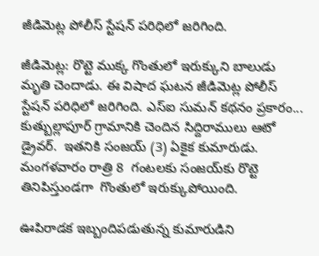జీడిమెట్ల పోలీస్‌ స్టేషన్‌ పరిధిలో జరిగింది.

జీడిమెట్ల: రొట్టె ముక్క గొంతులో ఇరుక్కుని బాలుడు మృతి చెందాడు. ఈ విషాద ఘటన జీడిమెట్ల పోలీస్‌ స్టేషన్‌ పరిధిలో జరిగింది. ఎస్‌ఐ సుమన్ కథనం ప్రకారం... కుత్బుల్లాపూర్‌ గ్రామానికి చెందిన సిద్దిరాములు ఆటో డ్రైవర్‌.  ఇతనికి సంజయ్‌ (3) ఏకైక కుమారుడు.  మంగళవారం రాత్రి 8  గంటలకు సంజయ్‌కు రొట్టె తినిపిస్తుండగా  గొంతులో ఇరుక్కుపోయింది.

ఊపిరాడక ఇబ్బందిపడుతున్న కుమారుడిని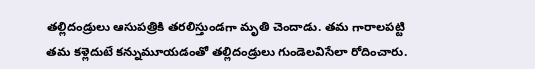తల్లిదండ్రులు ఆసుపత్రికి తరలిస్తుండగా మృతి చెందాడు. తమ గారాలపట్టి తమ కళ్లెదుటే కన్నుమూయడంతో తల్లిదండ్రులు గుండెలవిసేలా రోదించారు.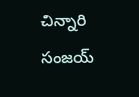చిన్నారి సంజయ్‌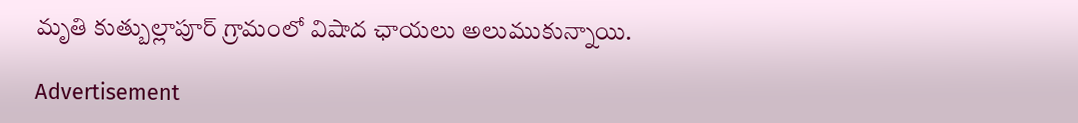మృతి కుత్బుల్లాపూర్‌ గ్రామంలో విషాద ఛాయలు అలుముకున్నాయి.

Advertisement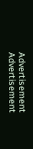Advertisement
Advertisement